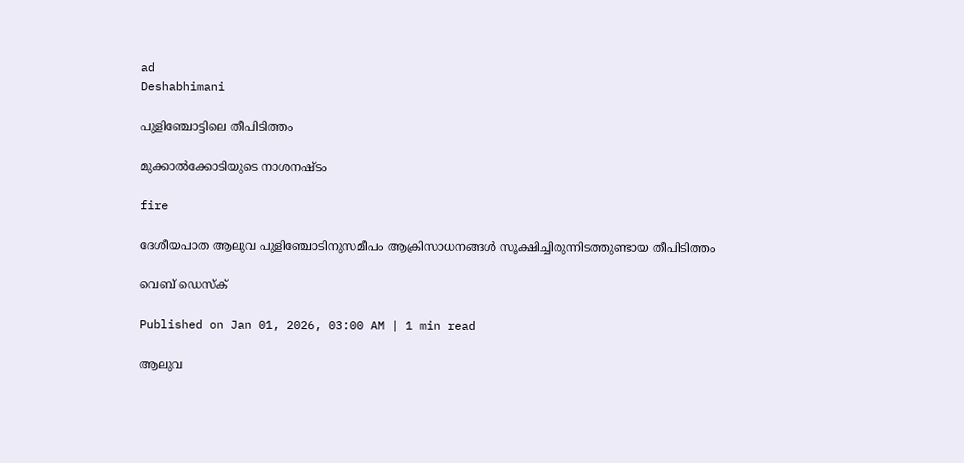ad
Deshabhimani

പുളിഞ്ചോട്ടിലെ തീപിടിത്തം

മുക്കാൽക്കോടിയുടെ നാശനഷ്ടം

fire

ദേശീയപാത ആലുവ പുളിഞ്ചോടിനുസമീപം ആക്രിസാധനങ്ങൾ സൂക്ഷിച്ചിരുന്നിടത്തുണ്ടായ തീപിടിത്തം

വെബ് ഡെസ്ക്

Published on Jan 01, 2026, 03:00 AM | 1 min read

ആലുവ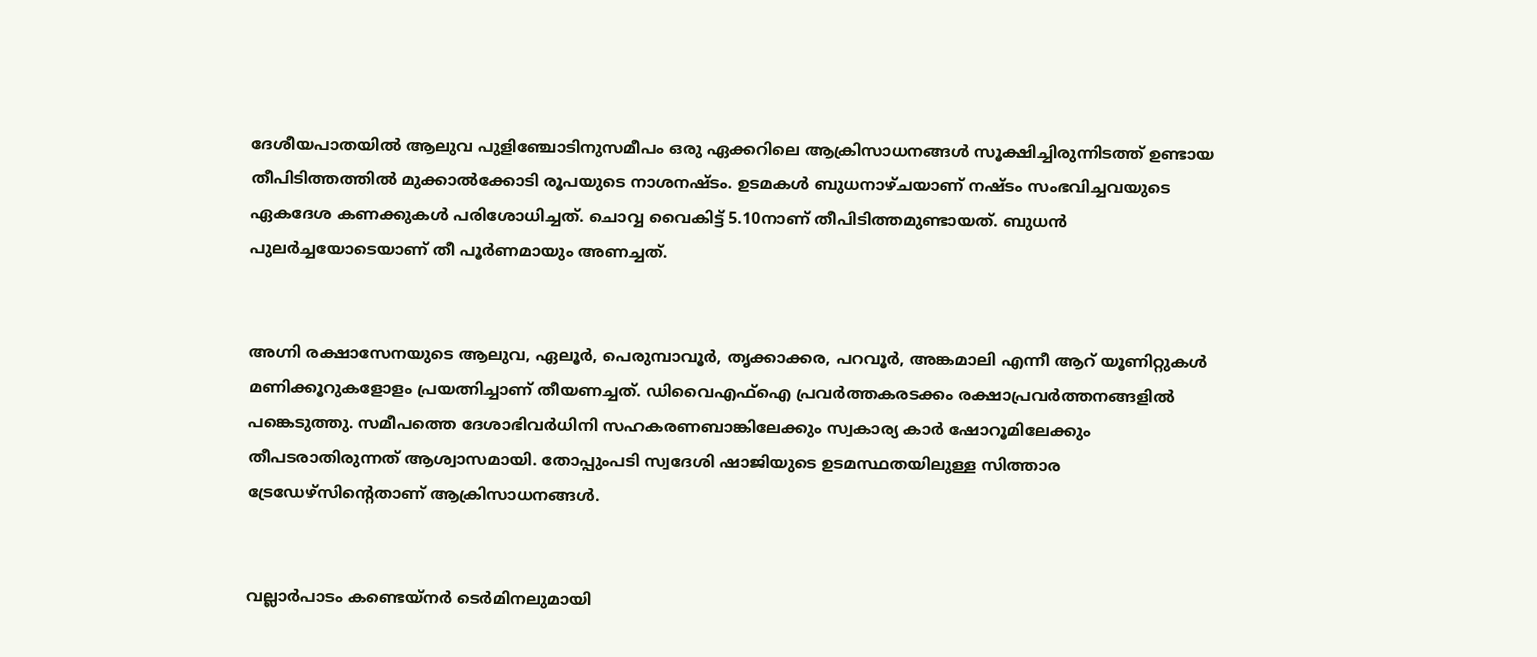ദേശീയപാതയിൽ ആലുവ പുളിഞ്ചോടിനുസമീപം ഒരു ഏക്കറിലെ ആക്രിസാധനങ്ങൾ സൂക്ഷിച്ചിരുന്നിടത്ത് ഉണ്ടായ തീപിടിത്തത്തിൽ മുക്കാൽക്കോടി രൂപയുടെ നാശനഷ്ടം. ഉടമകൾ ബുധനാഴ്ചയാണ് നഷ്ടം സംഭവിച്ചവയുടെ ഏകദേശ കണക്കുകൾ പരിശോധിച്ചത്. ചൊവ്വ വൈകിട്ട് 5.10നാണ് തീപിടിത്തമുണ്ടായത്. ബുധൻ പുലർച്ചയോടെയാണ് തീ പൂർണമായും അണച്ചത്.


അഗ്നി രക്ഷാസേനയുടെ ആലുവ, ഏലൂർ, പെരുമ്പാവൂർ, തൃക്കാക്കര, പറവൂർ, അങ്കമാലി എന്നീ ആറ് യൂണിറ്റുകൾ മണിക്കൂറുകളോളം പ്രയത്നിച്ചാണ് തീയണച്ചത്. ഡിവൈഎഫ്ഐ പ്രവർത്തകരടക്കം രക്ഷാപ്രവർത്തനങ്ങളിൽ പങ്കെടുത്തു. സമീപത്തെ ദേശാഭിവർധിനി സഹകരണബാങ്കിലേക്കും സ്വകാര്യ കാർ ഷോറൂമിലേക്കും തീപടരാതിരുന്നത് ആശ്വാസമായി. തോപ്പുംപടി സ്വദേശി ഷാജിയുടെ ഉടമസ്ഥതയിലുള്ള സിത്താര ട്രേഡേഴ്സിന്റെതാണ് ആക്രിസാധനങ്ങൾ.


വല്ലാർപാടം കണ്ടെയ്നർ ടെർമിനലുമായി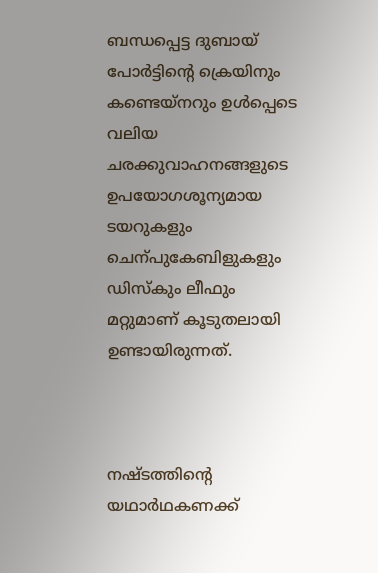ബന്ധപ്പെട്ട ദുബായ് പോർട്ടിന്റെ ക്രെയിനും കണ്ടെയ്നറും ഉൾപ്പെടെ വലിയ ചരക്കുവാഹനങ്ങളുടെ ഉപയോഗശൂന്യമായ ടയറുകളും ചെന്പുകേബിളുകളും ഡിസ്കും ലീഫും മറ്റുമാണ് കൂടുതലായി ഉണ്ടായിരുന്നത്.



നഷ്ടത്തിന്റെ യഥാർഥകണക്ക്‌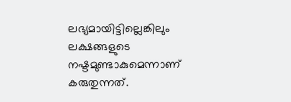ലഭ്യമായിട്ടില്ലെങ്കിലും ലക്ഷങ്ങളുടെ നഷ്ടമുണ്ടാകുമെന്നാണ് കരുതുന്നത്.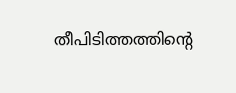തീപിടിത്തത്തിന്റെ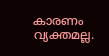കാരണം വ്യക്തമല്ല.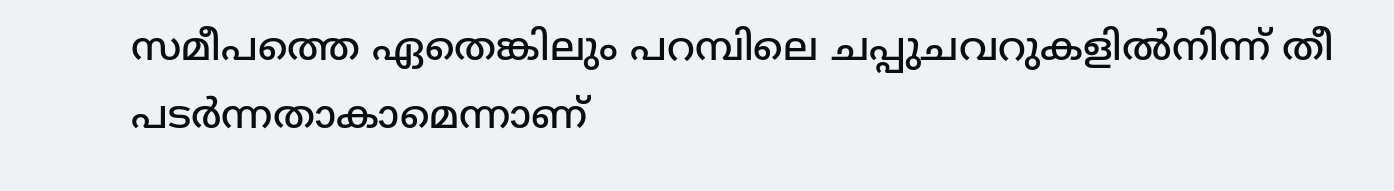സമീപത്തെ ഏതെങ്കിലും പറമ്പിലെ ചപ്പുചവറുകളിൽനിന്ന്‌ തീ പടർന്നതാകാമെന്നാണ്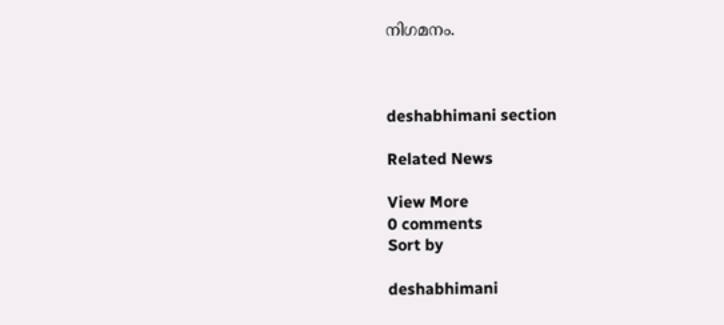നിഗമനം.



deshabhimani section

Related News

View More
0 comments
Sort by

deshabhimani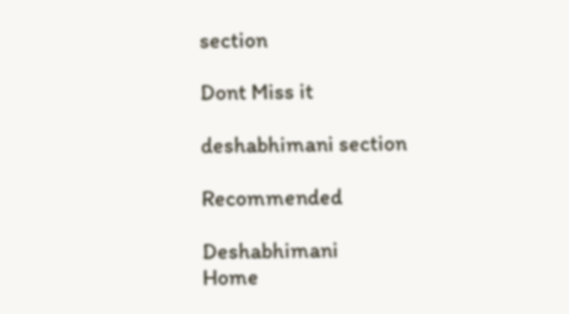section

Dont Miss it

deshabhimani section

Recommended

Deshabhimani
Home